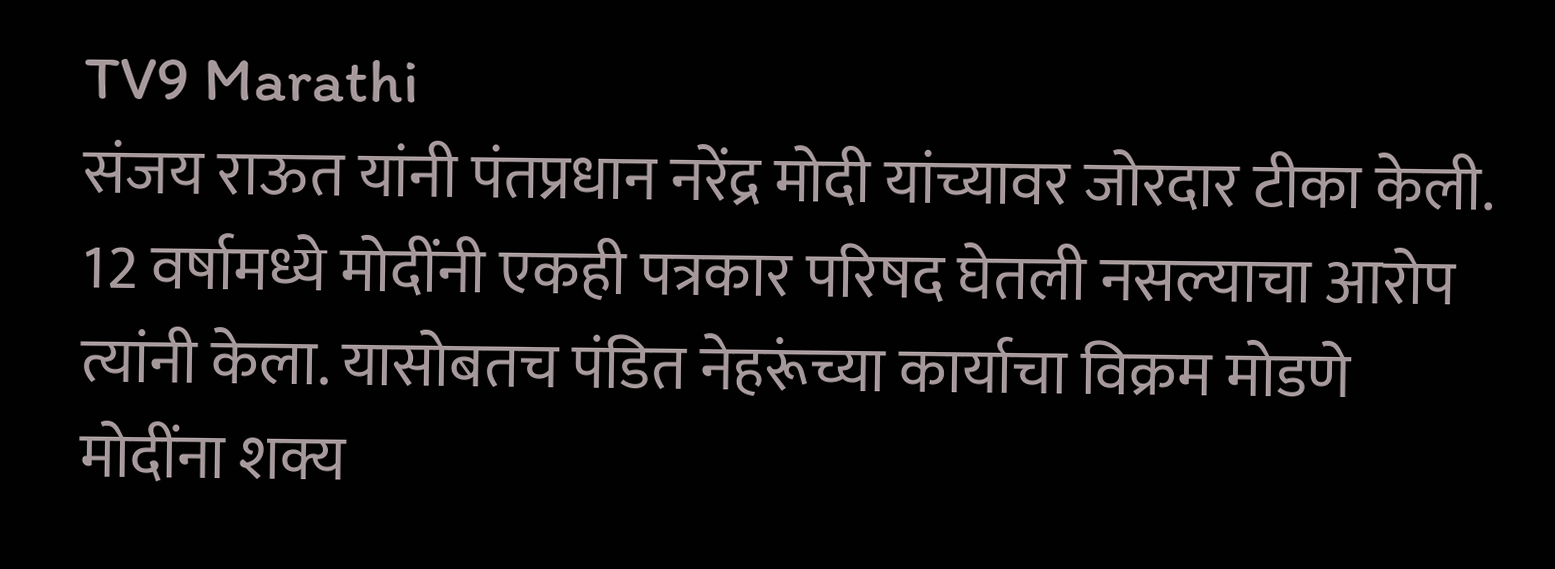TV9 Marathi
संजय राऊत यांनी पंतप्रधान नरेंद्र मोदी यांच्यावर जोरदार टीका केली. 12 वर्षामध्ये मोदींनी एकही पत्रकार परिषद घेतली नसल्याचा आरोप त्यांनी केला. यासोबतच पंडित नेहरूंच्या कार्याचा विक्रम मोडणे मोदींना शक्य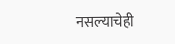नसल्याचेही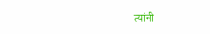त्यांनी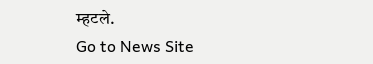म्हटले.
Go to News Site